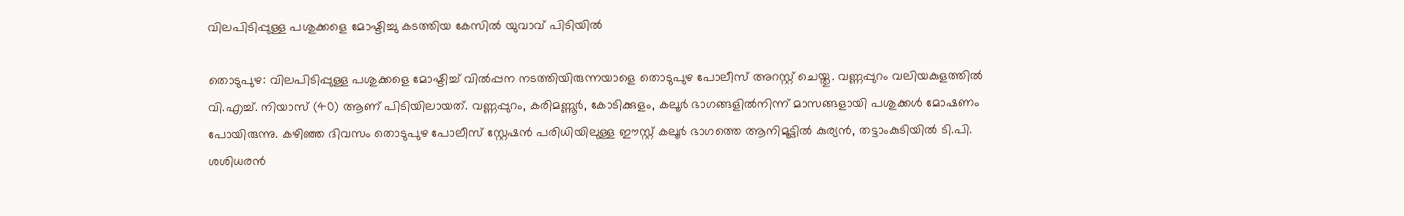വിലപിടിപ്പുള്ള പശുക്കളെ മോഷ്ടിച്ചു കടത്തിയ കേസില്‍ യുവാവ് പിടിയില്‍

തൊടുപുഴ: വിലപിടിപ്പുള്ള പശുക്കളെ മോഷ്ടിച്ച് വില്‍പ്പന നടത്തിയിരുന്നയാളെ തൊടുപുഴ പോലീസ് അറസ്റ്റ് ചെയ്തു. വണ്ണപ്പുറം വലിയകുളത്തില്‍ വി.എച്ച്. നിയാസ് (40) ആണ് പിടിയിലായത്. വണ്ണപ്പുറം, കരിമണ്ണൂര്‍, കോടിക്കുളം, കലൂര്‍ ഭാഗങ്ങളില്‍നിന്ന് മാസങ്ങളായി പശുക്കള്‍ മോഷണം പോയിരുന്നു. കഴിഞ്ഞ ദിവസം തൊടുപുഴ പോലീസ് സ്റ്റേഷന്‍ പരിധിയിലുള്ള ഈസ്റ്റ് കലൂര്‍ ഭാഗത്തെ ആനിമൂട്ടില്‍ കുര്യന്‍, തട്ടാംകുടിയില്‍ ടി.പി. ശശിധരന്‍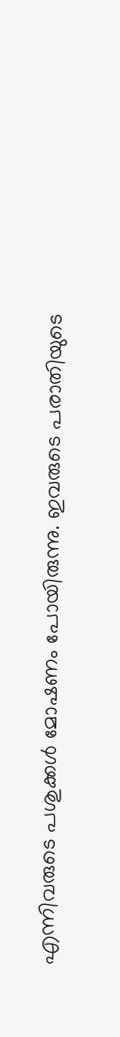എന്നിവരുടെ പശുക്കള്‍ മോഷണം പോയിരുന്നു. ഇവരുടെ പരാതിയുടെ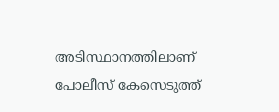അടിസ്ഥാനത്തിലാണ് പോലീസ് കേസെടുത്ത്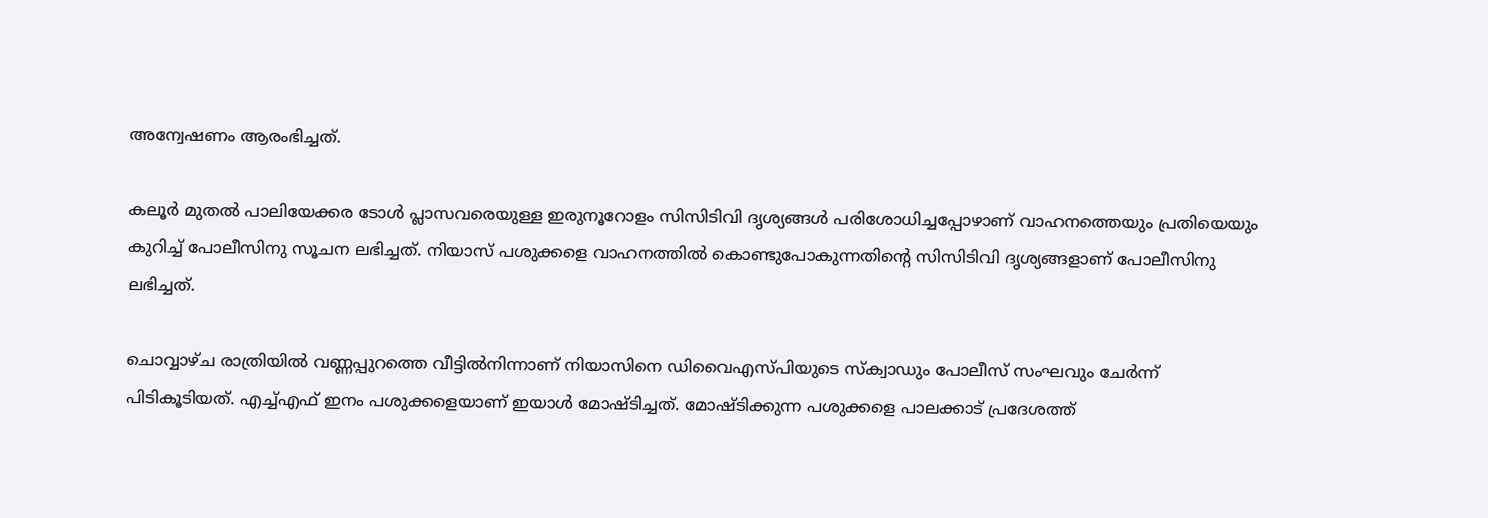അന്വേഷണം ആരംഭിച്ചത്.

കലൂര്‍ മുതല്‍ പാലിയേക്കര ടോള്‍ പ്ലാസവരെയുള്ള ഇരുനൂറോളം സിസിടിവി ദൃശ്യങ്ങള്‍ പരിശോധിച്ചപ്പോഴാണ് വാഹനത്തെയും പ്രതിയെയും കുറിച്ച് പോലീസിനു സൂചന ലഭിച്ചത്. നിയാസ് പശുക്കളെ വാഹനത്തില്‍ കൊണ്ടുപോകുന്നതിന്‍റെ സിസിടിവി ദൃശ്യങ്ങളാണ് പോലീസിനു ലഭിച്ചത്.

ചൊവ്വാഴ്ച രാത്രിയില്‍ വണ്ണപ്പുറത്തെ വീട്ടില്‍നിന്നാണ് നിയാസിനെ ഡിവൈഎസ്പിയുടെ സ്‌ക്വാഡും പോലീസ് സംഘവും ചേര്‍ന്ന് പിടികൂടിയത്. എച്ച്എഫ് ഇനം പശുക്കളെയാണ് ഇയാള്‍ മോഷ്ടിച്ചത്. മോഷ്ടിക്കുന്ന പശുക്കളെ പാലക്കാട് പ്രദേശത്ത്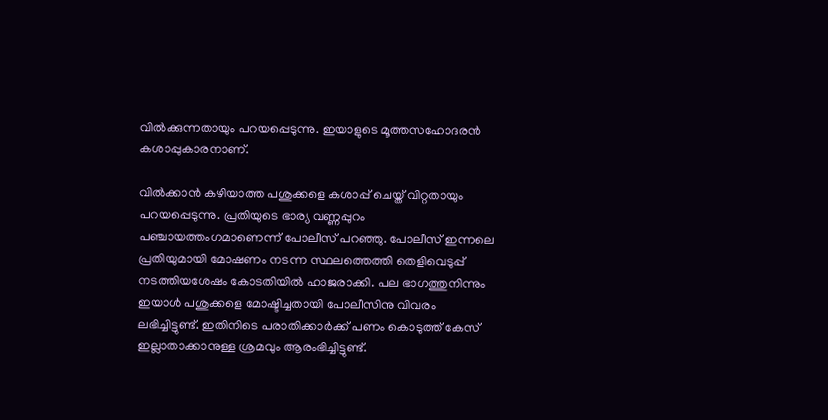വില്‍ക്കുന്നതായും പറയപ്പെടുന്നു. ഇയാളുടെ മൂത്തസഹോദരന്‍ കശാപ്പുകാരനാണ്.

വില്‍ക്കാന്‍ കഴിയാത്ത പശുക്കളെ കശാപ്പ് ചെയ്ത് വിറ്റതായും പറയപ്പെടുന്നു. പ്രതിയുടെ ഭാര്യ വണ്ണപ്പുറം പഞ്ചായത്തംഗമാണെന്ന് പോലീസ് പറഞ്ഞു. പോലീസ് ഇന്നലെ പ്രതിയുമായി മോഷണം നടന്ന സ്ഥലത്തെത്തി തെളിവെടുപ്പ് നടത്തിയശേഷം കോടതിയില്‍ ഹാജരാക്കി. പല ഭാഗത്തുനിന്നും ഇയാള്‍ പശുക്കളെ മോഷ്ടിച്ചതായി പോലീസിനു വിവരം ലഭിച്ചിട്ടുണ്ട്. ഇതിനിടെ പരാതിക്കാര്‍ക്ക് പണം കൊടുത്ത് കേസ് ഇല്ലാതാക്കാനുള്ള ശ്രമവും ആരംഭിച്ചിട്ടുണ്ട്.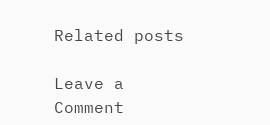Related posts

Leave a Comment